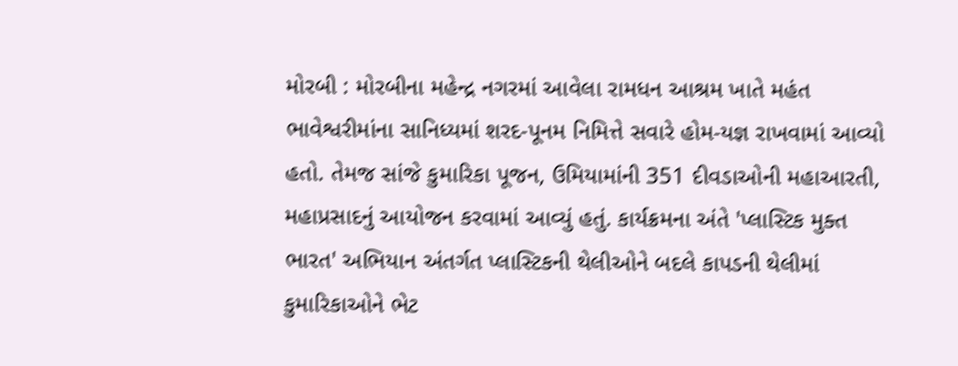મોરબી : મોરબીના મહેન્દ્ર નગરમાં આવેલા રામધન આશ્રમ ખાતે મહંત ભાવેશ્વરીમાંના સાનિધ્યમાં શરદ-પૂનમ નિમિત્તે સવારે હોમ-યજ્ઞ રાખવામાં આવ્યો હતો. તેમજ સાંજે કુમારિકા પૂજન, ઉમિયામાંની 351 દીવડાઓની મહાઆરતી, મહાપ્રસાદનું આયોજન કરવામાં આવ્યું હતું. કાર્યક્રમના અંતે 'પ્લાસ્ટિક મુક્ત ભારત' અભિયાન અંતર્ગત પ્લાસ્ટિકની થેલીઓને બદલે કાપડની થેલીમાં કુમારિકાઓને ભેટ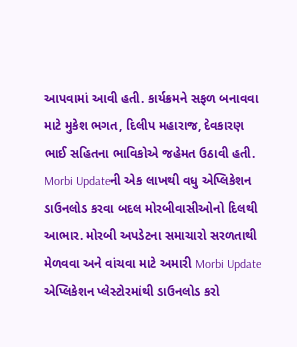આપવામાં આવી હતી. કાર્યક્રમને સફળ બનાવવા માટે મુકેશ ભગત, દિલીપ મહારાજ, દેવકારણ ભાઈ સહિતના ભાવિકોએ જહેમત ઉઠાવી હતી. Morbi Updateની એક લાખથી વધુ એપ્લિકેશન ડાઉનલોડ કરવા બદલ મોરબીવાસીઓનો દિલથી આભાર. મોરબી અપડેટના સમાચારો સરળતાથી મેળવવા અને વાંચવા માટે અમારી Morbi Update એપ્લિકેશન પ્લેસ્ટોરમાંથી ડાઉનલોડ કરો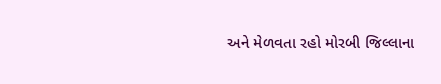અને મેળવતા રહો મોરબી જિલ્લાના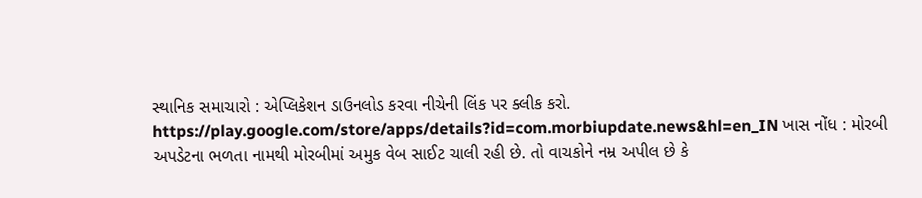સ્થાનિક સમાચારો : એપ્લિકેશન ડાઉનલોડ કરવા નીચેની લિંક પર ક્લીક કરો. https://play.google.com/store/apps/details?id=com.morbiupdate.news&hl=en_IN ખાસ નોંધ : મોરબી અપડેટના ભળતા નામથી મોરબીમાં અમુક વેબ સાઈટ ચાલી રહી છે. તો વાચકોને નમ્ર અપીલ છે કે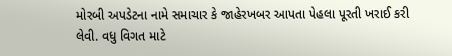મોરબી અપડેટના નામે સમાચાર કે જાહેરખબર આપતા પેહલા પૂરતી ખરાઈ કરી લેવી. વધુ વિગત માટે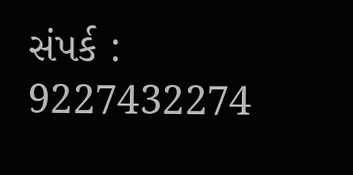સંપર્ક : 9227432274